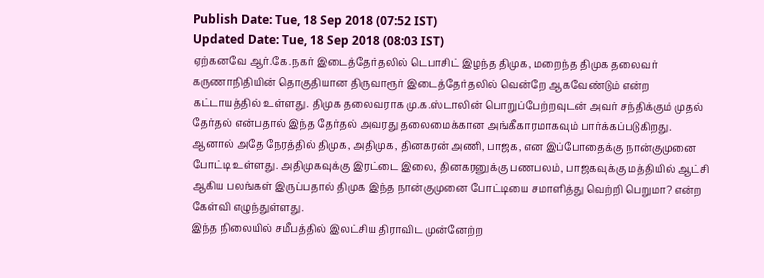Publish Date: Tue, 18 Sep 2018 (07:52 IST)
Updated Date: Tue, 18 Sep 2018 (08:03 IST)
ஏற்கனவே ஆர்.கே.நகர் இடைத்தேர்தலில் டெபாசிட் இழந்த திமுக, மறைந்த திமுக தலைவர் கருணாநிதியின் தொகுதியான திருவாரூர் இடைத்தேர்தலில் வென்றே ஆகவேண்டும் என்ற கட்டாயத்தில் உள்ளது. திமுக தலைவராக மு.க.ஸ்டாலின் பொறுப்பேற்றவுடன் அவர் சந்திக்கும் முதல் தேர்தல் என்பதால் இந்த தேர்தல் அவரது தலைமைக்கான அங்கீகாரமாகவும் பார்க்கப்படுகிறது.
ஆனால் அதே நேரத்தில் திமுக, அதிமுக, தினகரன் அணி, பாஜக, என இப்போதைக்கு நான்குமுனை போட்டி உள்ளது. அதிமுகவுக்கு இரட்டை இலை, தினகரனுக்கு பணபலம், பாஜகவுக்கு மத்தியில் ஆட்சி ஆகிய பலங்கள் இருப்பதால் திமுக இந்த நான்குமுனை போட்டியை சமாளித்து வெற்றி பெறுமா? என்ற கேள்வி எழுந்துள்ளது.
இந்த நிலையில் சமீபத்தில் இலட்சிய திராவிட முன்னேற்ற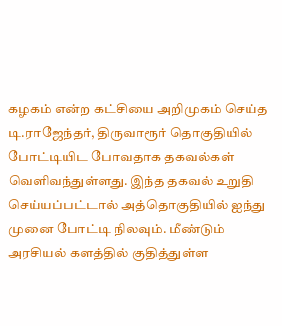கழகம் என்ற கட்சியை அறிமுகம் செய்த டி.ராஜேந்தர், திருவாரூர் தொகுதியில் போட்டியிட போவதாக தகவல்கள் வெளிவந்துள்ளது. இந்த தகவல் உறுதி செய்யப்பட்டால் அத்தொகுதியில் ஐந்து முனை போட்டி நிலவும். மீண்டும் அரசியல் களத்தில் குதித்துள்ள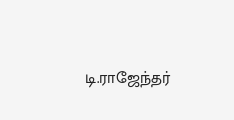டி.ராஜேந்தர்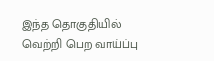இந்த தொகுதியில் வெற்றி பெற வாய்ப்பு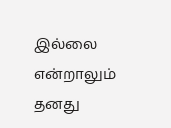இல்லை என்றாலும் தனது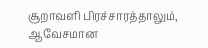சூறாவளி பிரச்சாரத்தாலும், ஆவேசமான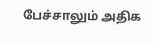பேச்சாலும் அதிக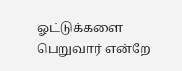ஓட்டுக்களை பெறுவார் என்றே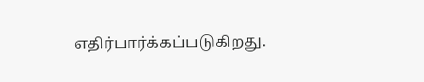எதிர்பார்க்கப்படுகிறது.